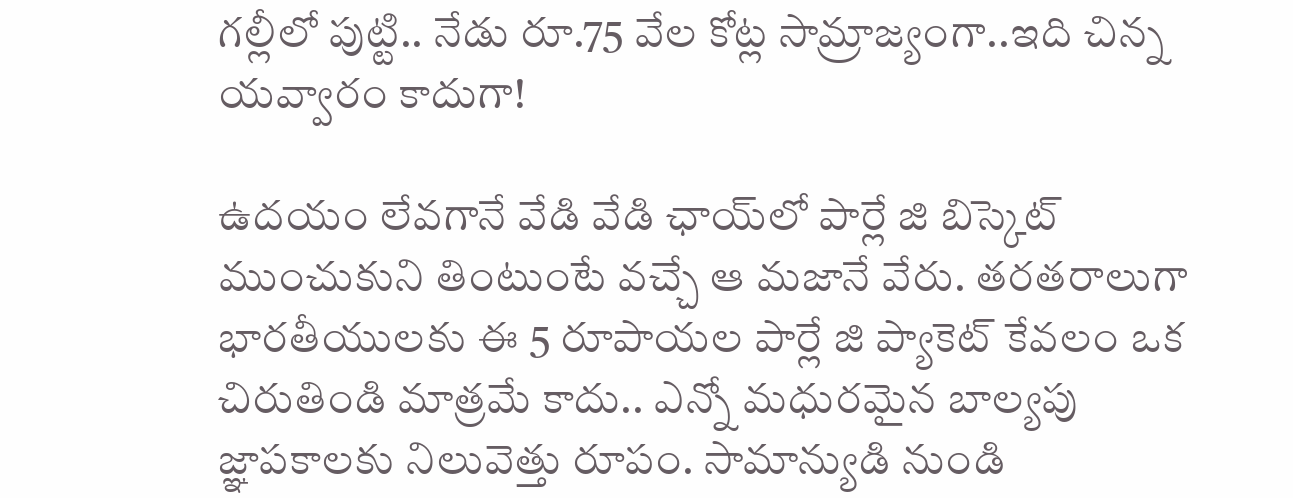గల్లీలో పుట్టి.. నేడు రూ.75 వేల కోట్ల సామ్రాజ్యంగా..ఇది చిన్న యవ్వారం కాదుగా!

ఉదయం లేవగానే వేడి వేడి ఛాయ్‌లో పార్లే జి బిస్కెట్ ముంచుకుని తింటుంటే వచ్చే ఆ మజానే వేరు. తరతరాలుగా భారతీయులకు ఈ 5 రూపాయల పార్లే జి ప్యాకెట్ కేవలం ఒక చిరుతిండి మాత్రమే కాదు.. ఎన్నో మధురమైన బాల్యపు జ్ఞాపకాలకు నిలువెత్తు రూపం. సామాన్యుడి నుండి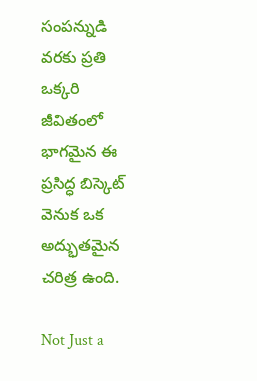సంపన్నుడి వరకు ప్రతి ఒక్కరి జీవితంలో భాగమైన ఈ ప్రసిద్ధ బిస్కెట్ వెనుక ఒక అద్భుతమైన చరిత్ర ఉంది.

Not Just a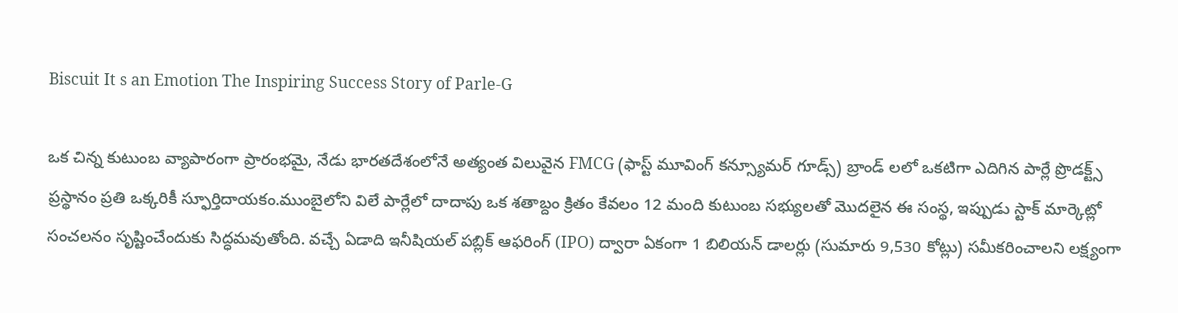Biscuit It s an Emotion The Inspiring Success Story of Parle-G

ఒక చిన్న కుటుంబ వ్యాపారంగా ప్రారంభమై, నేడు భారతదేశంలోనే అత్యంత విలువైన FMCG (ఫాస్ట్ మూవింగ్ కన్స్యూమర్ గూడ్స్) బ్రాండ్‌ లలో ఒకటిగా ఎదిగిన పార్లే ప్రొడక్ట్స్ ప్రస్థానం ప్రతి ఒక్కరికీ స్ఫూర్తిదాయకం.ముంబైలోని విలే పార్లేలో దాదాపు ఒక శతాబ్దం క్రితం కేవలం 12 మంది కుటుంబ సభ్యులతో మొదలైన ఈ సంస్థ, ఇప్పుడు స్టాక్ మార్కెట్లో సంచలనం సృష్టించేందుకు సిద్ధమవుతోంది. వచ్చే ఏడాది ఇనీషియల్ పబ్లిక్ ఆఫరింగ్ (IPO) ద్వారా ఏకంగా 1 బిలియన్ డాలర్లు (సుమారు 9,530 కోట్లు) సమీకరించాలని లక్ష్యంగా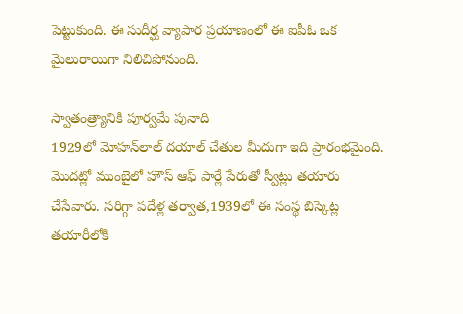పెట్టుకుంది. ఈ సుదీర్ఘ వ్యాపార ప్రయాణంలో ఈ ఐపీఓ ఒక మైలురాయిగా నిలిచిపోనుంది.

స్వాతంత్ర్యానికి పూర్వమే పునాది
1929లో మోహన్‌లాల్ దయాల్ చేతుల మీదుగా ఇది ప్రారంభమైంది. మొదట్లో ముంబైలో హౌస్ ఆఫ్ పార్లే పేరుతో స్వీట్లు తయారు చేసేవారు. సరిగ్గా పదేళ్ల తర్వాత,1939లో ఈ సంస్థ బిస్కెట్ల తయారీలోకి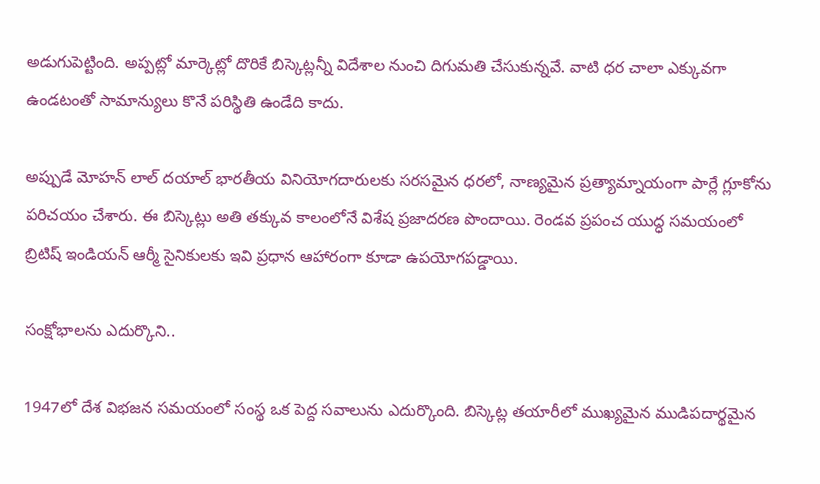అడుగుపెట్టింది. అప్పట్లో మార్కెట్లో దొరికే బిస్కెట్లన్నీ విదేశాల నుంచి దిగుమతి చేసుకున్నవే. వాటి ధర చాలా ఎక్కువగా ఉండటంతో సామాన్యులు కొనే పరిస్థితి ఉండేది కాదు.

అప్పుడే మోహన్‌ లాల్ దయాల్ భారతీయ వినియోగదారులకు సరసమైన ధరలో, నాణ్యమైన ప్రత్యామ్నాయంగా పార్లే గ్లూకోను పరిచయం చేశారు. ఈ బిస్కెట్లు అతి తక్కువ కాలంలోనే విశేష ప్రజాదరణ పొందాయి. రెండవ ప్రపంచ యుద్ధ సమయంలో బ్రిటిష్ ఇండియన్ ఆర్మీ సైనికులకు ఇవి ప్రధాన ఆహారంగా కూడా ఉపయోగపడ్డాయి.

సంక్షోభాలను ఎదుర్కొని..

1947లో దేశ విభజన సమయంలో సంస్థ ఒక పెద్ద సవాలును ఎదుర్కొంది. బిస్కెట్ల తయారీలో ముఖ్యమైన ముడిపదార్థమైన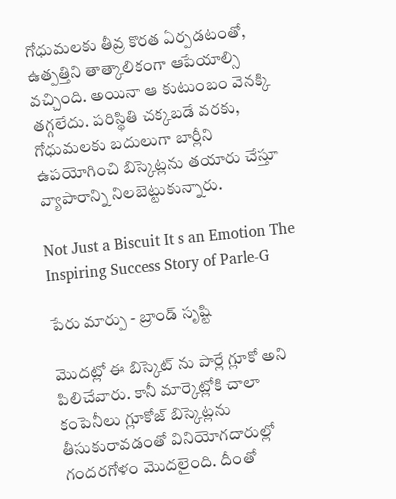గోధుమలకు తీవ్ర కొరత ఏర్పడటంతో, ఉత్పత్తిని తాత్కాలికంగా ఆపేయాల్సి వచ్చింది. అయినా ఆ కుటుంబం వెనక్కి తగ్గలేదు. పరిస్థితి చక్కబడే వరకు, గోధుమలకు బదులుగా బార్లీని ఉపయోగించి బిస్కెట్లను తయారు చేస్తూ వ్యాపారాన్ని నిలబెట్టుకున్నారు.

Not Just a Biscuit It s an Emotion The Inspiring Success Story of Parle-G

పేరు మార్పు - బ్రాండ్ సృష్టి

మొదట్లో ఈ బిస్కెట్‌ ను పార్లే గ్లూకో అని పిలిచేవారు. కానీ మార్కెట్లోకి చాలా కంపెనీలు గ్లూకోజ్ బిస్కెట్లను తీసుకురావడంతో వినియోగదారుల్లో గందరగోళం మొదలైంది. దీంతో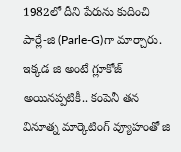1982లో దీని పేరును కుదించి పార్లే-జి (Parle-G)గా మార్చారు. ఇక్కడ జి అంటే గ్లూకోజ్ అయినప్పటికీ.. కంపెనీ తన వినూత్న మార్కెటింగ్ వ్యూహంతో జి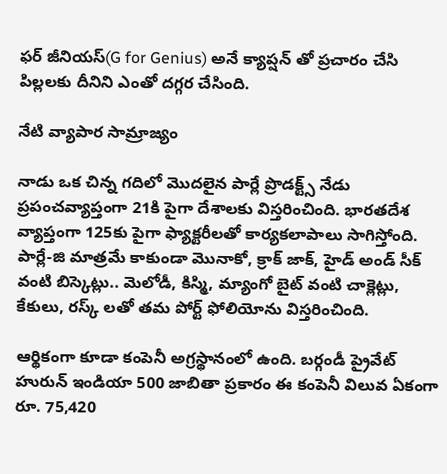ఫర్ జీనియస్(G for Genius) అనే క్యాప్షన్‌ తో ప్రచారం చేసి పిల్లలకు దీనిని ఎంతో దగ్గర చేసింది.

నేటి వ్యాపార సామ్రాజ్యం

నాడు ఒక చిన్న గదిలో మొదలైన పార్లే ప్రొడక్ట్స్ నేడు ప్రపంచవ్యాప్తంగా 21కి పైగా దేశాలకు విస్తరించింది. భారతదేశ వ్యాప్తంగా 125కు పైగా ఫ్యాక్టరీలతో కార్యకలాపాలు సాగిస్తోంది. పార్లే-జి మాత్రమే కాకుండా మొనాకో, క్రాక్‌ జాక్, హైడ్ అండ్ సీక్ వంటి బిస్కెట్లు.. మెలోడీ, కిస్మి, మ్యాంగో బైట్ వంటి చాక్లెట్లు, కేకులు, రస్క్‌ లతో తమ పోర్ట్‌ ఫోలియోను విస్తరించింది.

ఆర్థికంగా కూడా కంపెనీ అగ్రస్థానంలో ఉంది. బర్గండీ ప్రైవేట్ హురున్ ఇండియా 500 జాబితా ప్రకారం ఈ కంపెనీ విలువ ఏకంగా రూ. 75,420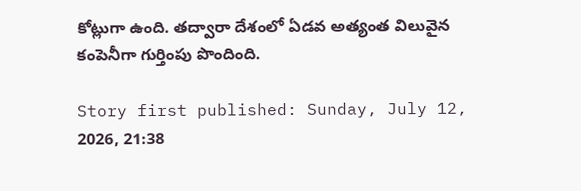కోట్లుగా ఉంది. తద్వారా దేశంలో ఏడవ అత్యంత విలువైన కంపెనీగా గుర్తింపు పొందింది.

Story first published: Sunday, July 12, 2026, 21:38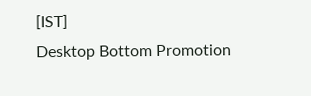[IST]
Desktop Bottom Promotion